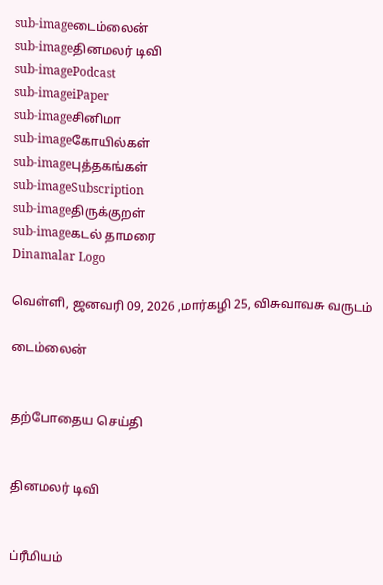sub-imageடைம்லைன்
sub-imageதினமலர் டிவி
sub-imagePodcast
sub-imageiPaper
sub-imageசினிமா
sub-imageகோயில்கள்
sub-imageபுத்தகங்கள்
sub-imageSubscription
sub-imageதிருக்குறள்
sub-imageகடல் தாமரை
Dinamalar Logo

வெள்ளி, ஜனவரி 09, 2026 ,மார்கழி 25, விசுவாவசு வருடம்

டைம்லைன்


தற்போதைய செய்தி


தினமலர் டிவி


ப்ரீமியம்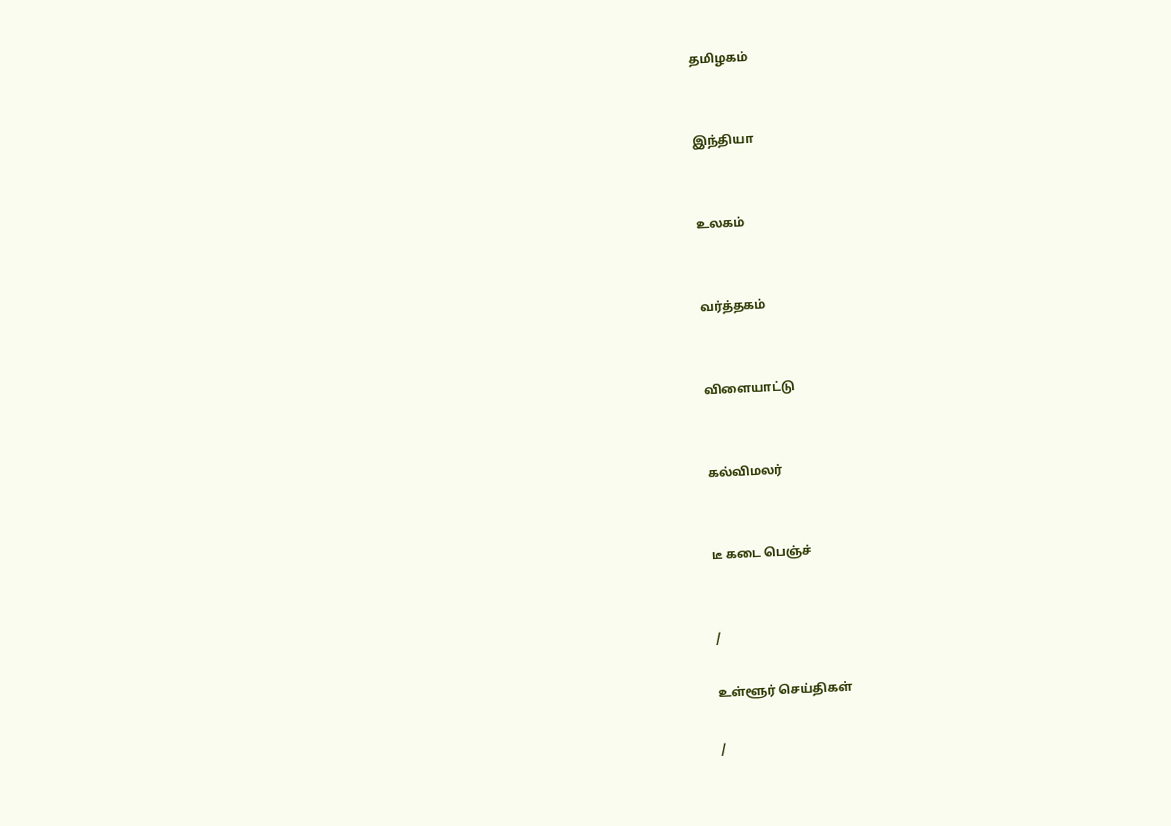தமிழகம்


இந்தியா


உலகம்


வர்த்தகம்


விளையாட்டு


கல்விமலர்


டீ கடை பெஞ்ச்


/

உள்ளூர் செய்திகள்

/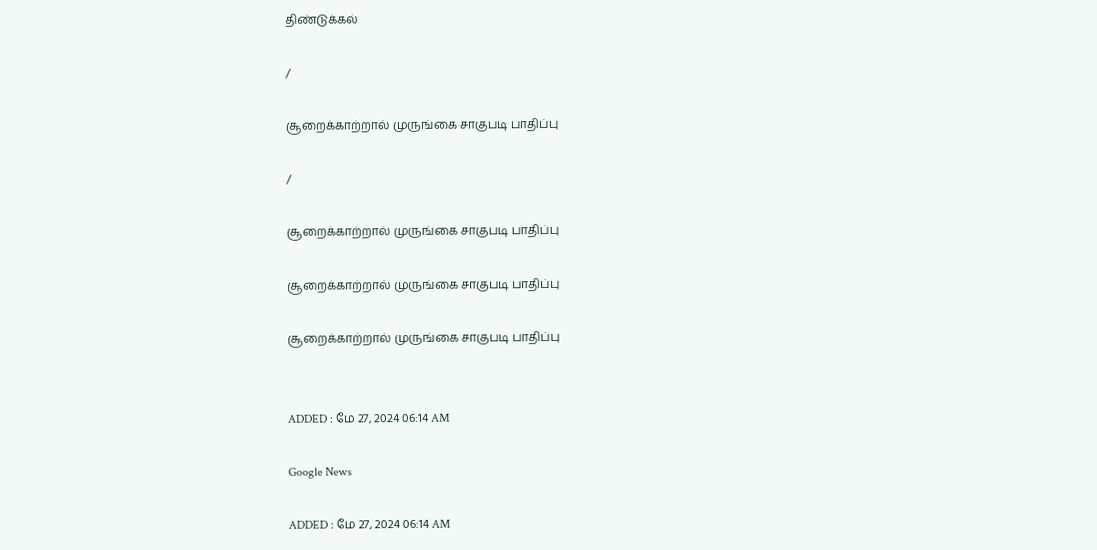திண்டுக்கல்

/

சூறைக்காற்றால் முருங்கை சாகுபடி பாதிப்பு

/

சூறைக்காற்றால் முருங்கை சாகுபடி பாதிப்பு

சூறைக்காற்றால் முருங்கை சாகுபடி பாதிப்பு

சூறைக்காற்றால் முருங்கை சாகுபடி பாதிப்பு


ADDED : மே 27, 2024 06:14 AM

Google News

ADDED : மே 27, 2024 06:14 AM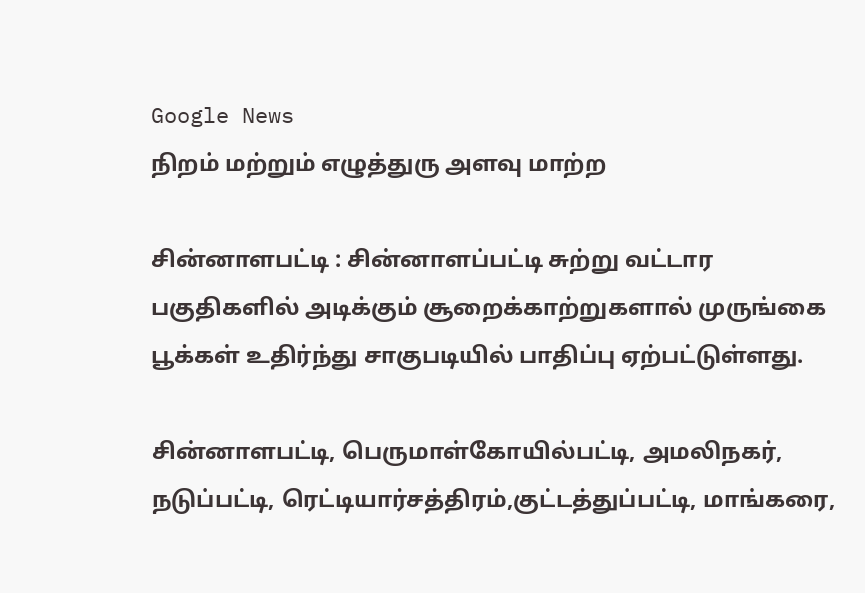Google News
நிறம் மற்றும் எழுத்துரு அளவு மாற்ற

சின்னாளபட்டி : சின்னாளப்பட்டி சுற்று வட்டார பகுதிகளில் அடிக்கும் சூறைக்காற்றுகளால் முருங்கை பூக்கள் உதிர்ந்து சாகுபடியில் பாதிப்பு ஏற்பட்டுள்ளது.

சின்னாளபட்டி, பெருமாள்கோயில்பட்டி, அமலிநகர், நடுப்பட்டி, ரெட்டியார்சத்திரம்,குட்டத்துப்பட்டி, மாங்கரை,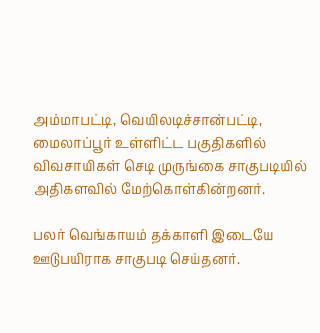அம்மாபட்டி, வெயிலடிச்சான்பட்டி, மைலாப்பூர் உள்ளிட்ட பகுதிகளில் விவசாயிகள் செடி முருங்கை சாகுபடியில் அதிகளவில் மேற்கொள்கின்றனர்.

பலர் வெங்காயம் தக்காளி இடையே ஊடுபயிராக சாகுபடி செய்தனர்.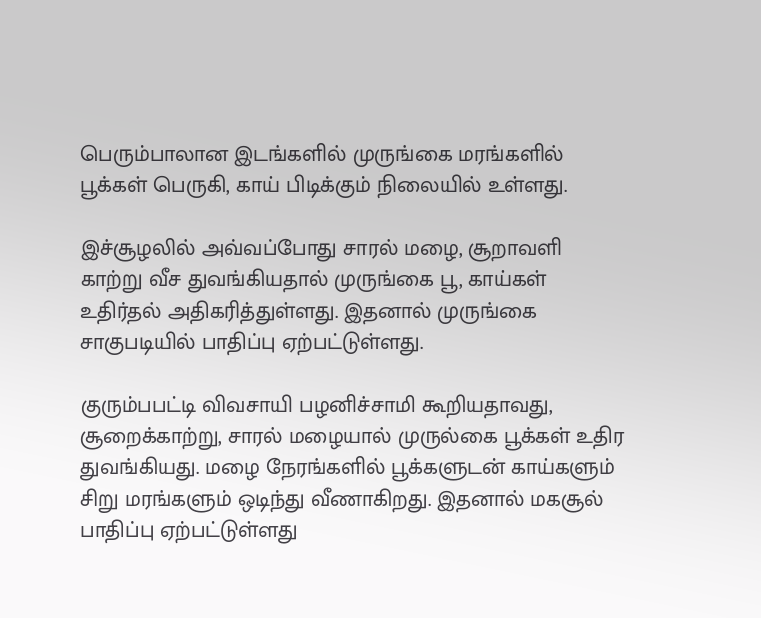பெரும்பாலான இடங்களில் முருங்கை மரங்களில் பூக்கள் பெருகி, காய் பிடிக்கும் நிலையில் உள்ளது.

இச்சூழலில் அவ்வப்போது சாரல் மழை, சூறாவளி காற்று வீச துவங்கியதால் முருங்கை பூ, காய்கள் உதிர்தல் அதிகரித்துள்ளது. இதனால் முருங்கை சாகுபடியில் பாதிப்பு ஏற்பட்டுள்ளது.

குரும்பபட்டி விவசாயி பழனிச்சாமி கூறியதாவது, சூறைக்காற்று, சாரல் மழையால் முருல்கை பூக்கள் உதிர துவங்கியது. மழை நேரங்களில் பூக்களுடன் காய்களும் சிறு மரங்களும் ஒடிந்து வீணாகிறது. இதனால் மகசூல் பாதிப்பு ஏற்பட்டுள்ளது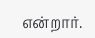என்றார்.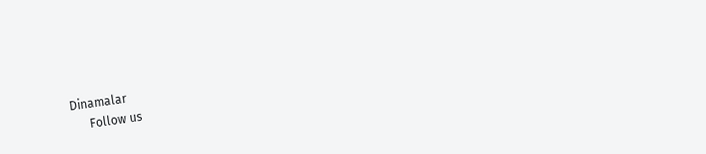Dinamalar
      Follow us